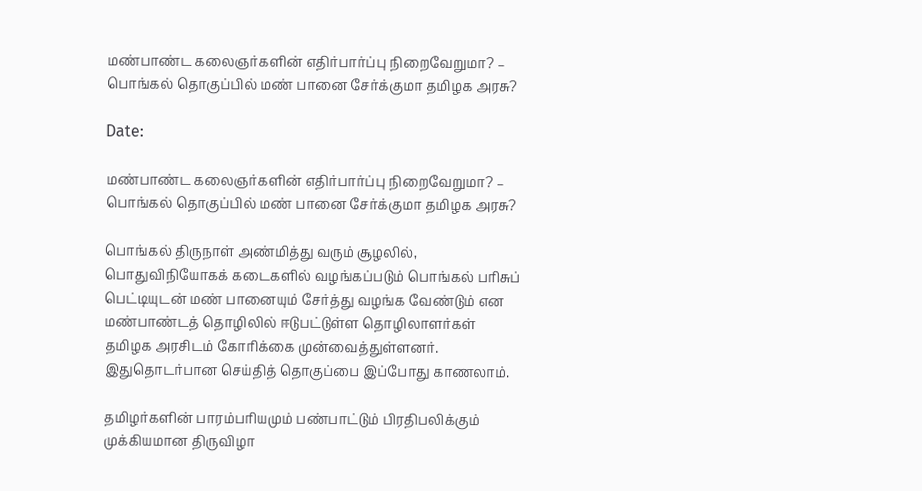மண்பாண்ட கலைஞர்களின் எதிர்பார்ப்பு நிறைவேறுமா? – பொங்கல் தொகுப்பில் மண் பானை சேர்க்குமா தமிழக அரசு?

Date:

மண்பாண்ட கலைஞர்களின் எதிர்பார்ப்பு நிறைவேறுமா? – பொங்கல் தொகுப்பில் மண் பானை சேர்க்குமா தமிழக அரசு?

பொங்கல் திருநாள் அண்மித்து வரும் சூழலில், பொதுவிநியோகக் கடைகளில் வழங்கப்படும் பொங்கல் பரிசுப் பெட்டியுடன் மண் பானையும் சேர்த்து வழங்க வேண்டும் என மண்பாண்டத் தொழிலில் ஈடுபட்டுள்ள தொழிலாளர்கள் தமிழக அரசிடம் கோரிக்கை முன்வைத்துள்ளனர். இதுதொடர்பான செய்தித் தொகுப்பை இப்போது காணலாம்.

தமிழர்களின் பாரம்பரியமும் பண்பாட்டும் பிரதிபலிக்கும் முக்கியமான திருவிழா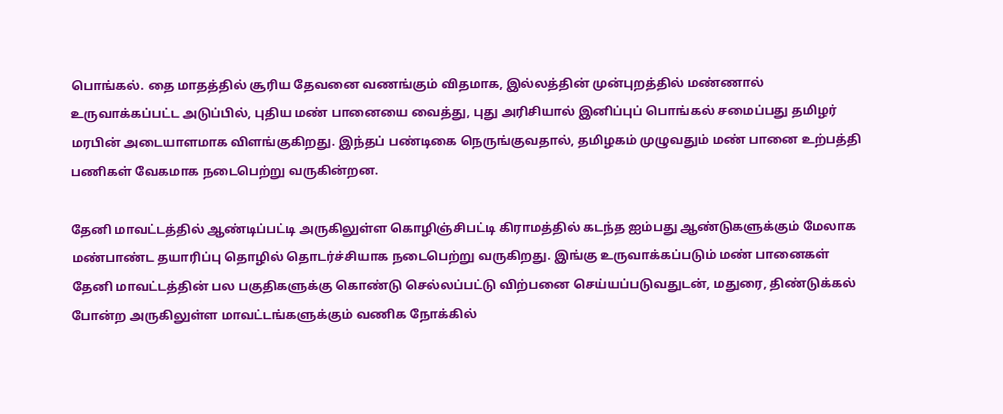பொங்கல். தை மாதத்தில் சூரிய தேவனை வணங்கும் விதமாக, இல்லத்தின் முன்புறத்தில் மண்ணால் உருவாக்கப்பட்ட அடுப்பில், புதிய மண் பானையை வைத்து, புது அரிசியால் இனிப்புப் பொங்கல் சமைப்பது தமிழர் மரபின் அடையாளமாக விளங்குகிறது. இந்தப் பண்டிகை நெருங்குவதால், தமிழகம் முழுவதும் மண் பானை உற்பத்தி பணிகள் வேகமாக நடைபெற்று வருகின்றன.

தேனி மாவட்டத்தில் ஆண்டிப்பட்டி அருகிலுள்ள கொழிஞ்சிபட்டி கிராமத்தில் கடந்த ஐம்பது ஆண்டுகளுக்கும் மேலாக மண்பாண்ட தயாரிப்பு தொழில் தொடர்ச்சியாக நடைபெற்று வருகிறது. இங்கு உருவாக்கப்படும் மண் பானைகள் தேனி மாவட்டத்தின் பல பகுதிகளுக்கு கொண்டு செல்லப்பட்டு விற்பனை செய்யப்படுவதுடன், மதுரை, திண்டுக்கல் போன்ற அருகிலுள்ள மாவட்டங்களுக்கும் வணிக நோக்கில்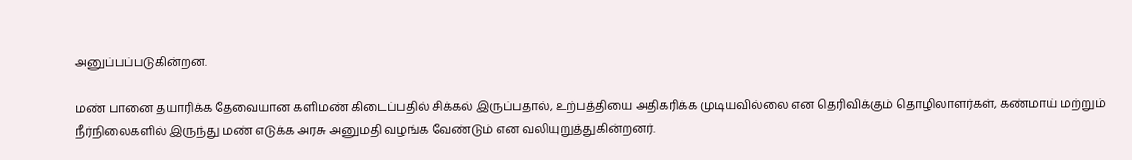அனுப்பப்படுகின்றன.

மண் பானை தயாரிக்க தேவையான களிமண் கிடைப்பதில் சிக்கல் இருப்பதால், உற்பத்தியை அதிகரிக்க முடியவில்லை என தெரிவிக்கும் தொழிலாளர்கள், கண்மாய் மற்றும் நீர்நிலைகளில் இருந்து மண் எடுக்க அரசு அனுமதி வழங்க வேண்டும் என வலியுறுத்துகின்றனர்.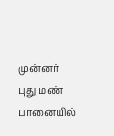முன்னர் புது மண் பானையில்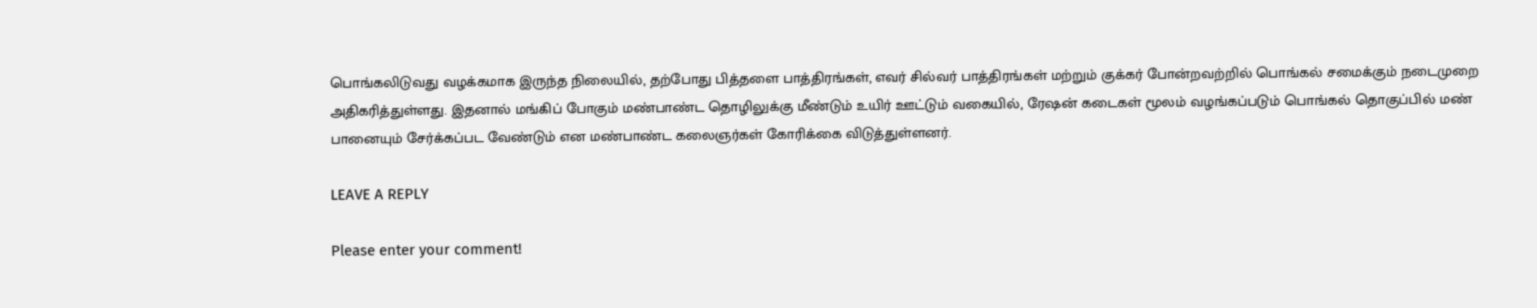பொங்கலிடுவது வழக்கமாக இருந்த நிலையில், தற்போது பித்தளை பாத்திரங்கள், எவர் சில்வர் பாத்திரங்கள் மற்றும் குக்கர் போன்றவற்றில் பொங்கல் சமைக்கும் நடைமுறை அதிகரித்துள்ளது. இதனால் மங்கிப் போகும் மண்பாண்ட தொழிலுக்கு மீண்டும் உயிர் ஊட்டும் வகையில், ரேஷன் கடைகள் மூலம் வழங்கப்படும் பொங்கல் தொகுப்பில் மண் பானையும் சேர்க்கப்பட வேண்டும் என மண்பாண்ட கலைஞர்கள் கோரிக்கை விடுத்துள்ளனர்.

LEAVE A REPLY

Please enter your comment!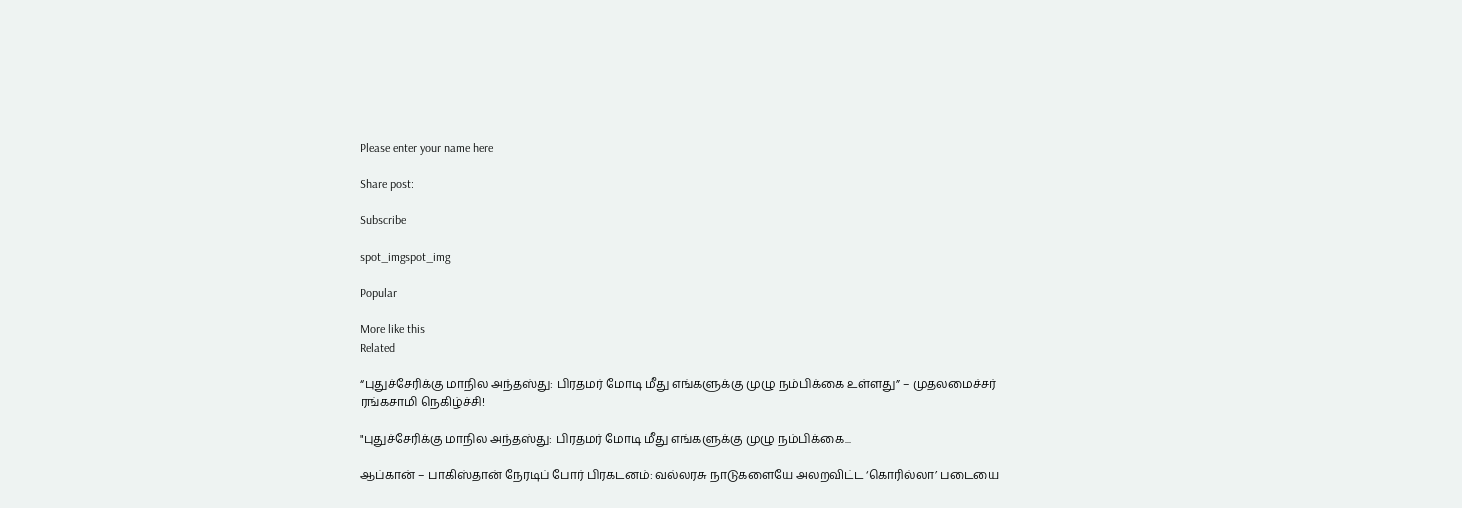Please enter your name here

Share post:

Subscribe

spot_imgspot_img

Popular

More like this
Related

“புதுச்சேரிக்கு மாநில அந்தஸ்து: பிரதமர் மோடி மீது எங்களுக்கு முழு நம்பிக்கை உள்ளது” – முதலமைச்சர் ரங்கசாமி நெகிழ்ச்சி!

"புதுச்சேரிக்கு மாநில அந்தஸ்து: பிரதமர் மோடி மீது எங்களுக்கு முழு நம்பிக்கை...

ஆப்கான் – பாகிஸ்தான் நேரடிப் போர் பிரகடனம்: வல்லரசு நாடுகளையே அலறவிட்ட ‘கொரில்லா’ படையை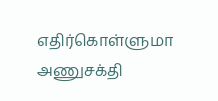எதிர்கொள்ளுமா அணுசக்தி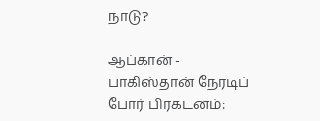நாடு?

ஆப்கான் - பாகிஸ்தான் நேரடிப் போர் பிரகடனம்: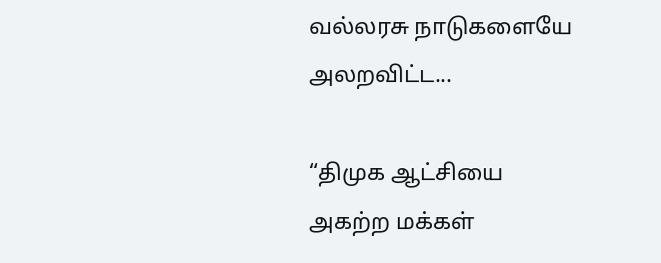வல்லரசு நாடுகளையே அலறவிட்ட...

“திமுக ஆட்சியை அகற்ற மக்கள்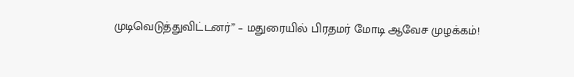முடிவெடுத்துவிட்டனர்” – மதுரையில் பிரதமர் மோடி ஆவேச முழக்கம்!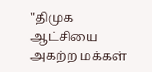"திமுக ஆட்சியை அகற்ற மக்கள்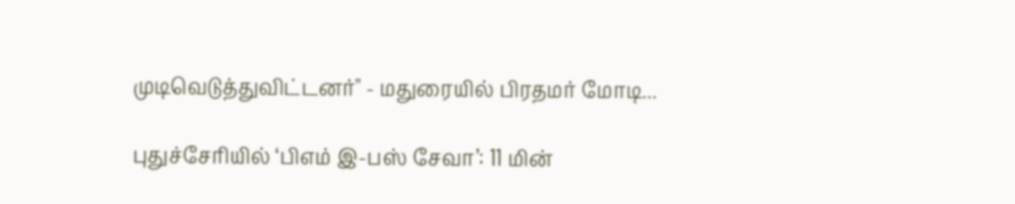முடிவெடுத்துவிட்டனர்" - மதுரையில் பிரதமர் மோடி...

புதுச்சேரியில் ‘பிஎம் இ-பஸ் சேவா’: 11 மின்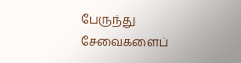பேருந்து சேவைகளைப்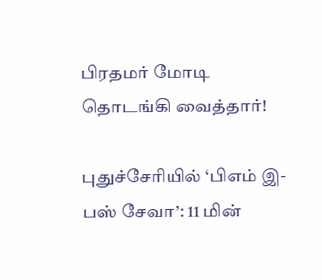பிரதமர் மோடி தொடங்கி வைத்தார்!

புதுச்சேரியில் ‘பிஎம் இ-பஸ் சேவா’: 11 மின்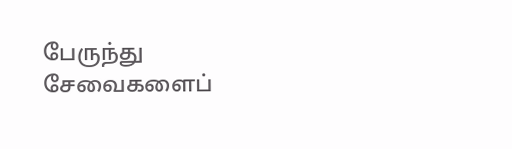பேருந்து சேவைகளைப்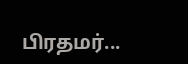பிரதமர்...